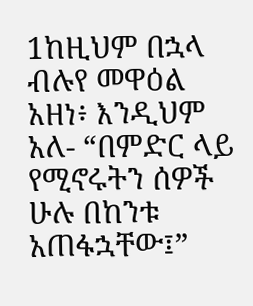1ከዚህም በኋላ ብሉየ መዋዕል አዘነ፥ እንዲህም አለ- “በምድር ላይ የሚኖሩትን ሰዎች ሁሉ በከንቱ አጠፋኋቸው፤”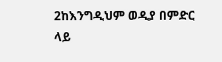2ከእንግዲህም ወዲያ በምድር ላይ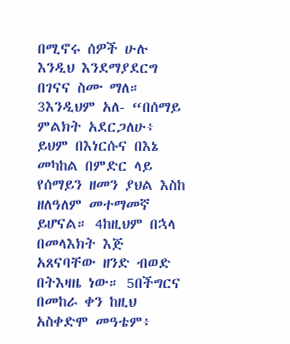በሚኖሩ ሰዎች ሁሉ እንዲህ እንደማያደርግ በገናና ስሙ ማለ። 3እንዲህም አለ- “በሰማይ ምልክት አደርጋለሁ፥ ይህም በእነርሱና በእኔ መካከል በምድር ላይ የሰማይን ዘመን ያህል እስከ ዘለዓለም መተማመኛ ይሆናል። 4ከዚህም በኋላ በመላእክት እጅ አጸናባቸው ዘንድ ብወድ በትእዛዜ ነው። 5በችግርና በመከራ ቀን ከዚህ አስቀድሞ መዓቴም፥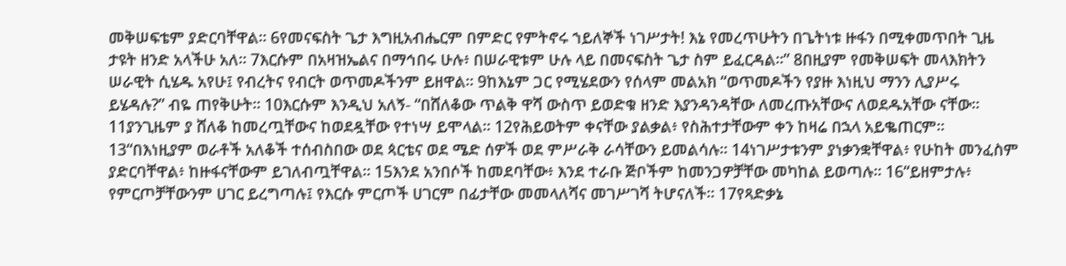መቅሠፍቴም ያድርባቸዋል። 6የመናፍስት ጌታ እግዚአብሔርም በምድር የምትኖሩ ኀይለኞች ነገሥታት! እኔ የመረጥሁትን በጌትነቱ ዙፋን በሚቀመጥበት ጊዜ ታዩት ዘንድ አላችሁ አለ። 7እርሱም በአዛዝኤልና በማኅበሩ ሁሉ፥ በሠራዊቱም ሁሉ ላይ በመናፍስት ጌታ ስም ይፈርዳል።” 8በዚያም የመቅሠፍት መላእክትን ሠራዊት ሲሄዱ አየሁ፤ የብረትና የብርት ወጥመዶችንም ይዘዋል። 9ከእኔም ጋር የሚሄደውን የሰላም መልአክ “ወጥመዶችን የያዙ እነዚህ ማንን ሊያሥሩ ይሄዳሉ?” ብዬ ጠየቅሁት። 10እርሱም እንዲህ አለኝ- “በሸለቆው ጥልቅ ዋሻ ውስጥ ይወድቁ ዘንድ እያንዳንዳቸው ለመረጡአቸውና ለወደዱአቸው ናቸው። 11ያንጊዜም ያ ሸለቆ ከመረጧቸውና ከወደዷቸው የተነሣ ይሞላል። 12የሕይወትም ቀናቸው ያልቃል፥ የስሕተታቸውም ቀን ከዛሬ በኋላ አይቈጠርም። 13“በእነዚያም ወራቶች አለቆች ተሰብስበው ወደ ጳርቴና ወደ ሜድ ሰዎች ወደ ምሥራቅ ራሳቸውን ይመልሳሉ። 14ነገሥታቱንም ያነቃንቋቸዋል፥ የሁከት መንፈስም ያድርባቸዋል፥ ከዙፋናቸውም ይገለብጧቸዋል። 15እንደ አንበሶች ከመደባቸው፥ እንደ ተራቡ ጅቦችም ከመንጋዎቻቸው መካከል ይወጣሉ። 16“ይዘምታሉ፥ የምርጦቻቸውንም ሀገር ይረግጣሉ፤ የእርሱ ምርጦች ሀገርም በፊታቸው መመላለሻና መገሥገሻ ትሆናለች። 17የጻድቃኔ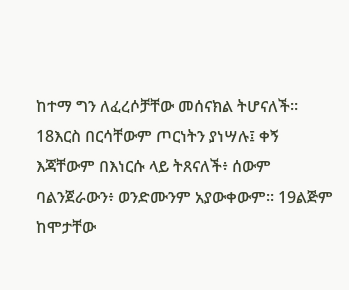ከተማ ግን ለፈረሶቻቸው መሰናክል ትሆናለች። 18እርስ በርሳቸውም ጦርነትን ያነሣሉ፤ ቀኝ እጃቸውም በእነርሱ ላይ ትጸናለች፥ ሰውም ባልንጀራውን፥ ወንድሙንም አያውቀውም። 19ልጅም ከሞታቸው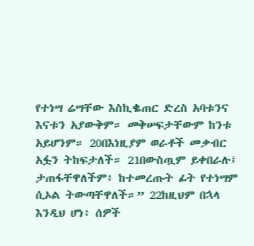የተነሣ ሬሣቸው እስኪቈጠር ድረስ አባቱንና እናቱን አያውቅም። መቅሠፍታቸውም ከንቱ አይሆንም። 20በእነዚያም ወራቶች መቃብር አፏን ትከፍታለች። 21በውስጧም ይቀበራሉ፤ ታጠፋቸዋለችም፥ ከተመረጡት ፊት የተነሣም ሲኦል ትውጣቸዋለች።” 22ከዚህም በኋላ እንዲህ ሆነ፥ ሰዎች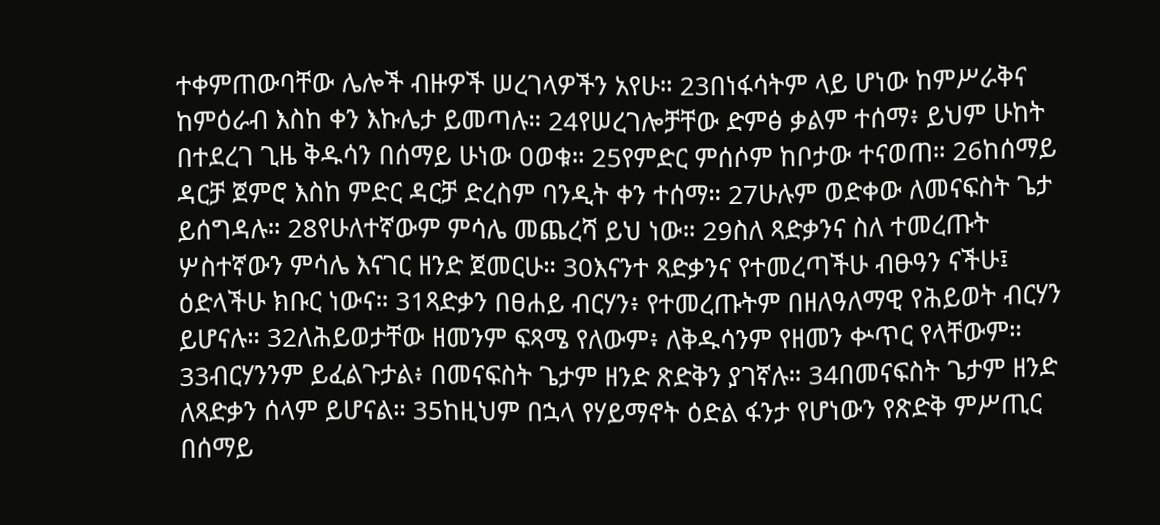ተቀምጠውባቸው ሌሎች ብዙዎች ሠረገላዎችን አየሁ። 23በነፋሳትም ላይ ሆነው ከምሥራቅና ከምዕራብ እስከ ቀን እኩሌታ ይመጣሉ። 24የሠረገሎቻቸው ድምፅ ቃልም ተሰማ፥ ይህም ሁከት በተደረገ ጊዜ ቅዱሳን በሰማይ ሁነው ዐወቁ። 25የምድር ምሰሶም ከቦታው ተናወጠ። 26ከሰማይ ዳርቻ ጀምሮ እስከ ምድር ዳርቻ ድረስም ባንዲት ቀን ተሰማ። 27ሁሉም ወድቀው ለመናፍስት ጌታ ይሰግዳሉ። 28የሁለተኛውም ምሳሌ መጨረሻ ይህ ነው። 29ስለ ጻድቃንና ስለ ተመረጡት ሦስተኛውን ምሳሌ እናገር ዘንድ ጀመርሁ። 30እናንተ ጻድቃንና የተመረጣችሁ ብፁዓን ናችሁ፤ ዕድላችሁ ክቡር ነውና። 31ጻድቃን በፀሐይ ብርሃን፥ የተመረጡትም በዘለዓለማዊ የሕይወት ብርሃን ይሆናሉ። 32ለሕይወታቸው ዘመንም ፍጻሜ የለውም፥ ለቅዱሳንም የዘመን ቍጥር የላቸውም። 33ብርሃንንም ይፈልጉታል፥ በመናፍስት ጌታም ዘንድ ጽድቅን ያገኛሉ። 34በመናፍስት ጌታም ዘንድ ለጻድቃን ሰላም ይሆናል። 35ከዚህም በኋላ የሃይማኖት ዕድል ፋንታ የሆነውን የጽድቅ ምሥጢር በሰማይ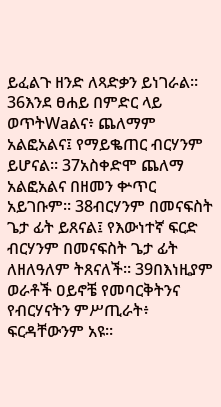ይፈልጉ ዘንድ ለጻድቃን ይነገራል። 36እንደ ፀሐይ በምድር ላይ ወጥትWaልና፥ ጨለማም አልፎአልና፤ የማይቈጠር ብርሃንም ይሆናል። 37አስቀድሞ ጨለማ አልፎአልና በዘመን ቍጥር አይገቡም። 38ብርሃንም በመናፍስት ጌታ ፊት ይጸናል፤ የእውነተኛ ፍርድ ብርሃንም በመናፍስት ጌታ ፊት ለዘለዓለም ትጸናለች። 39በእነዚያም ወራቶች ዐይኖቼ የመባርቅትንና የብርሃናትን ምሥጢራት፥ ፍርዳቸውንም አዩ።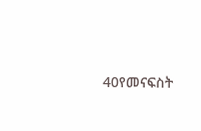40የመናፍስት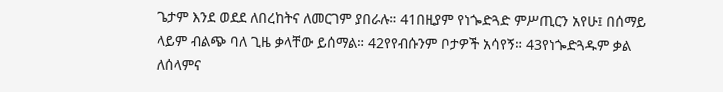ጌታም እንደ ወደደ ለበረከትና ለመርገም ያበራሉ። 41በዚያም የነጐድጓድ ምሥጢርን አየሁ፤ በሰማይ ላይም ብልጭ ባለ ጊዜ ቃላቸው ይሰማል። 42የየብሱንም ቦታዎች አሳየኝ። 43የነጐድጓዱም ቃል ለሰላምና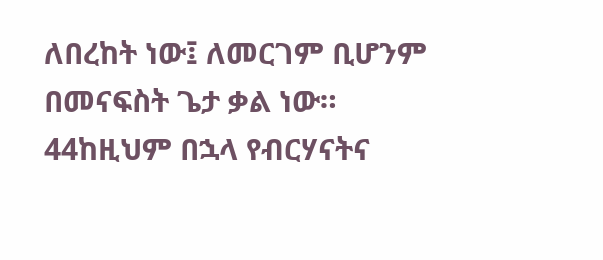ለበረከት ነው፤ ለመርገም ቢሆንም በመናፍስት ጌታ ቃል ነው። 44ከዚህም በኋላ የብርሃናትና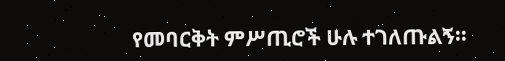የመባርቅት ምሥጢሮች ሁሉ ተገለጡልኝ።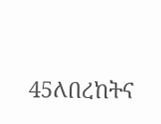45ለበረከትና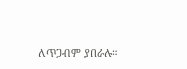ለጥጋብም ያበራሉ።